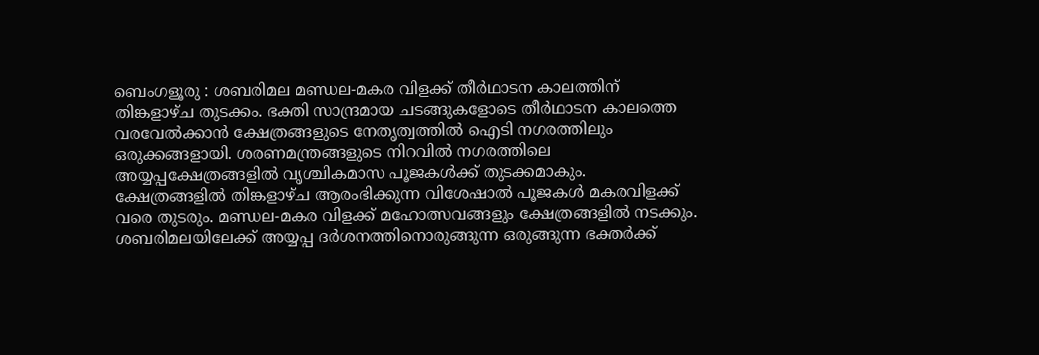ബെംഗളൂരു : ശബരിമല മണ്ഡല-മകര വിളക്ക് തീർഥാടന കാലത്തിന് തിങ്കളാഴ്ച തുടക്കം. ഭക്തി സാന്ദ്രമായ ചടങ്ങുകളോടെ തീർഥാടന കാലത്തെ വരവേൽക്കാൻ ക്ഷേത്രങ്ങളുടെ നേതൃത്വത്തിൽ ഐടി നഗരത്തിലും ഒരുക്കങ്ങളായി. ശരണമന്ത്രങ്ങളുടെ നിറവിൽ നഗരത്തിലെ അയ്യപ്പക്ഷേത്രങ്ങളിൽ വൃശ്ചികമാസ പൂജകൾക്ക് തുടക്കമാകും.
ക്ഷേത്രങ്ങളിൽ തിങ്കളാഴ്ച ആരംഭിക്കുന്ന വിശേഷാൽ പൂജകൾ മകരവിളക്ക് വരെ തുടരും. മണ്ഡല-മകര വിളക്ക് മഹോത്സവങ്ങളും ക്ഷേത്രങ്ങളിൽ നടക്കും.
ശബരിമലയിലേക്ക് അയ്യപ്പ ദർശനത്തിനൊരുങ്ങുന്ന ഒരുങ്ങുന്ന ഭക്തർക്ക്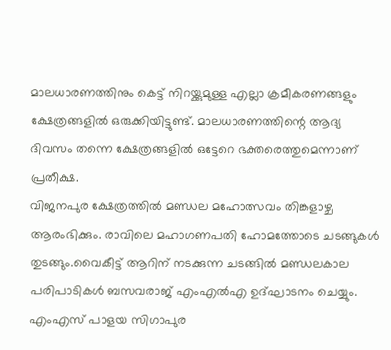മാലധാരണത്തിനും കെട്ട് നിറയ്ക്കുമുള്ള എല്ലാ ക്രമീകരണങ്ങളും ക്ഷേത്രങ്ങളിൽ ഒരുക്കിയിട്ടുണ്ട്. മാലധാരണത്തിന്റെ ആദ്യ ദിവസം തന്നെ ക്ഷേത്രങ്ങളിൽ ഒട്ടേറെ ഭക്തരെത്തുമെന്നാണ് പ്രതീക്ഷ.
വിജനപുര ക്ഷേത്രത്തിൽ മണ്ഡല മഹോത്സവം തിങ്കളാഴ്ച ആരംഭിക്കും. രാവിലെ മഹാഗണപതി ഹോമത്തോടെ ചടങ്ങുകൾ തുടങ്ങും.വൈകീട്ട് ആറിന് നടക്കുന്ന ചടങ്ങിൽ മണ്ഡലകാല പരിപാടികൾ ബസവരാജ് എംഎൽഎ ഉദ്ഘാടനം ചെയ്യും.
എംഎസ് പാളയ സിഗാപുര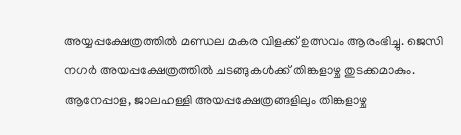അയ്യപ്പക്ഷേത്രത്തിൽ മണ്ഡല മകര വിളക്ക് ഉത്സവം ആരംഭിച്ചു. ജെസി നഗർ അയപ്പക്ഷേത്രത്തിൽ ചടങ്ങുകൾക്ക് തിങ്കളാഴ്ച തുടക്കമാകും. ആനേപ്പാള, ജാലഹള്ളി അയപ്പക്ഷേത്രങ്ങളിലും തിങ്കളാഴ്ച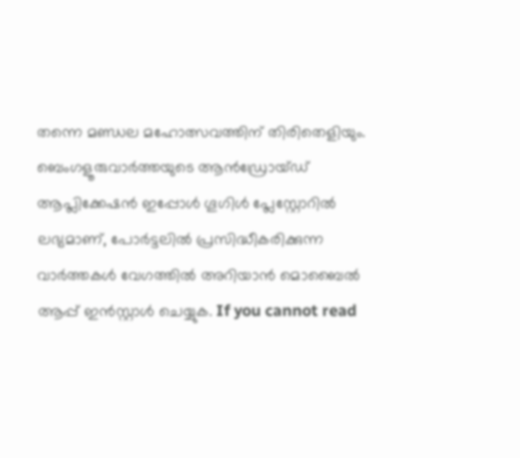തന്നെ മണ്ഡല മഹോത്സവത്തിന് തിരിതെളിയും.
ബെംഗളൂരുവാർത്തയുടെ ആൻഡ്രോയ്ഡ് ആപ്ലിക്കേഷൻ ഇപ്പോൾ ഗൂഗിൾ പ്ലേസ്റ്റോറിൽ ലഭ്യമാണ്, പോർട്ടലിൽ പ്രസിദ്ധീകരിക്കുന്ന വാർത്തകൾ വേഗത്തിൽ അറിയാൻ മൊബൈൽ ആപ്പ് ഇൻസ്റ്റാൾ ചെയ്യുക. If you cannot read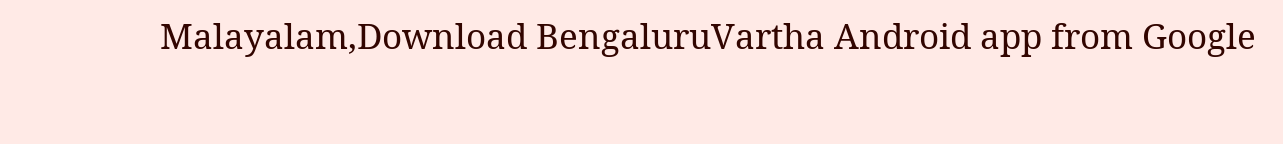Malayalam,Download BengaluruVartha Android app from Google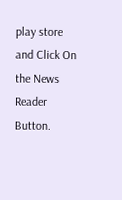play store and Click On the News Reader Button.